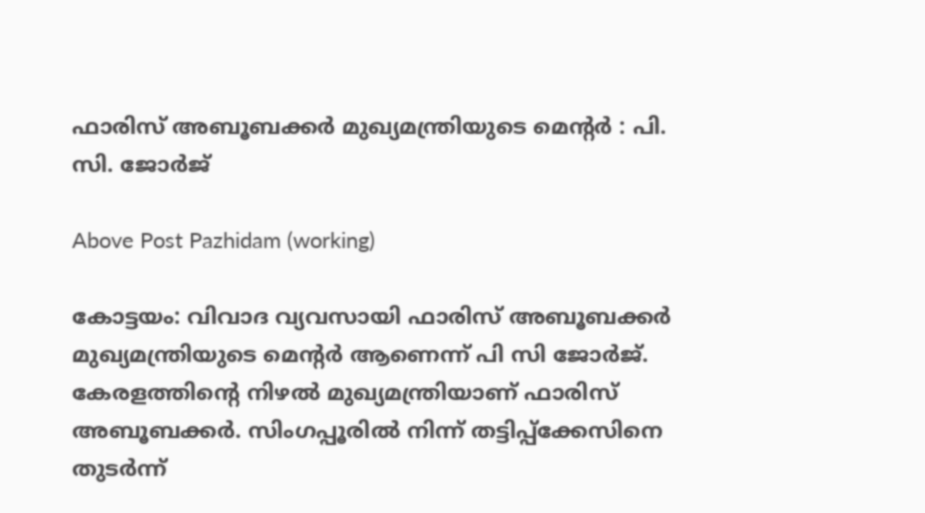ഫാരിസ് അബൂബക്കർ മുഖ്യമന്ത്രിയുടെ മെന്റർ : പി. സി. ജോർജ്

Above Post Pazhidam (working)

കോട്ടയം: വിവാദ വ്യവസായി ഫാരിസ് അബൂബക്കർ മുഖ്യമന്ത്രിയുടെ മെന്റർ ആണെന്ന് പി സി ജോർജ്. കേരളത്തിന്‍റെ നിഴൽ മുഖ്യമന്ത്രിയാണ് ഫാരിസ് അബൂബക്കർ. സിംഗപ്പൂരില്‍ നിന്ന് തട്ടിപ്പ്‌ക്കേസിനെ തുടര്‍ന്ന്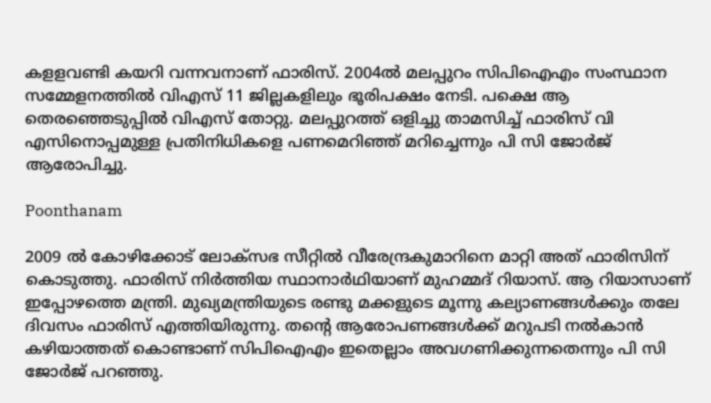കളളവണ്ടി കയറി വന്നവനാണ് ഫാരിസ്. 2004ല്‍ മലപ്പുറം സിപിഐഎം സംസ്ഥാന സമ്മേളനത്തിൽ വിഎസ് 11 ജില്ലകളിലും ഭൂരിപക്ഷം നേടി. പക്ഷെ ആ തെരഞ്ഞെടുപ്പില്‍ വിഎസ് തോറ്റു. മലപ്പുറത്ത് ഒളിച്ചു താമസിച്ച് ഫാരിസ് വി എസിനൊപ്പമുള്ള പ്രതിനിധികളെ പണമെറിഞ്ഞ് മറിച്ചെന്നും പി സി ജോർജ് ആരോപിച്ചു.

Poonthanam

2009 ൽ കോഴിക്കോട് ലോക്‌സഭ സീറ്റിൽ വീരേന്ദ്രകുമാറിനെ മാറ്റി അത് ഫാരിസിന് കൊടുത്തു. ഫാരിസ് നിർത്തിയ സ്ഥാനാർഥിയാണ് മുഹമ്മദ് റിയാസ്. ആ റിയാസാണ് ഇപ്പോഴത്തെ മന്ത്രി. മുഖ്യമന്ത്രിയുടെ രണ്ടു മക്കളുടെ മൂന്നു കല്യാണങ്ങൾക്കും തലേ ദിവസം ഫാരിസ് എത്തിയിരുന്നു. തന്‍റെ ആരോപണങ്ങൾക്ക് മറുപടി നൽകാൻ കഴിയാത്തത് കൊണ്ടാണ് സിപിഐഎം ഇതെല്ലാം അവഗണിക്കുന്നതെന്നും പി സി ജോർജ് പറഞ്ഞു.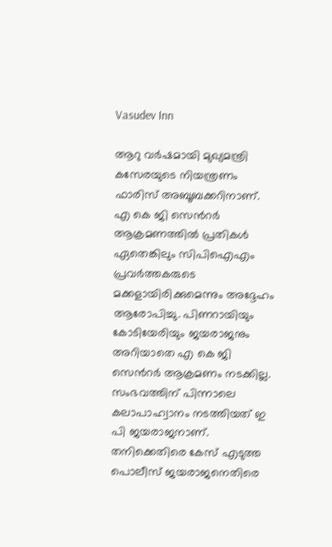Vasudev Inn

ആറു വർഷമായി മുഖ്യമന്ത്രി കസേരയുടെ നിയന്ത്രണം ഫാരിസ് അബൂബക്കറിനാണ്. എ കെ ജി സെന്‍റർ ആക്രമണത്തിൽ പ്രതികൾ ഏതെങ്കിലും സിപിഐഎം പ്രവർത്തകരുടെ മക്കളായിരിക്കുമെന്നും അദ്ദേഹം ആരോപിച്ചു. പിണറായിയും കോടിയേരിയും ജയരാജനും അറിയാതെ എ കെ ജി സെന്‍റർ ആക്രമണം നടക്കില്ല. സംഭവത്തിന് പിന്നാലെ കലാപാഹ്വാനം നടത്തിയത് ഇ പി ജയരാജനാണ്. തനിക്കെതിരെ കേസ് എടുത്ത പൊലീസ് ജയരാജനെതിരെ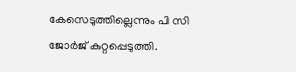കേസെടുത്തില്ലെന്നും പി സി ജോർജ് കുറ്റപ്പെടുത്തി.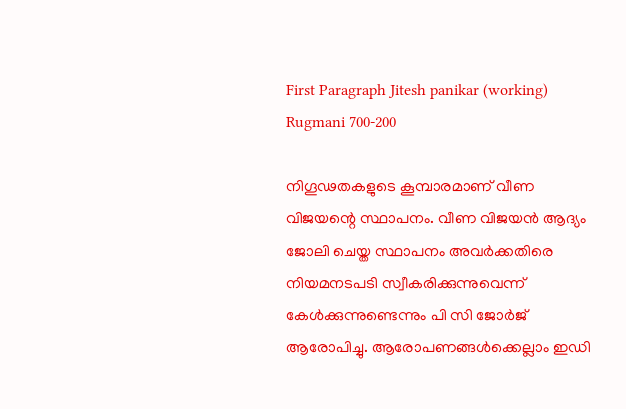First Paragraph Jitesh panikar (working)
Rugmani 700-200

നിഗൂഢതകളുടെ കൂമ്പാരമാണ് വീണ വിജയന്റെ സ്ഥാപനം. വീണ വിജയൻ ആദ്യം ജോലി ചെയ്ത സ്ഥാപനം അവർക്കതിരെ നിയമനടപടി സ്വീകരിക്കുന്നുവെന്ന് കേൾക്കുന്നുണ്ടെന്നും പി സി ജോർജ് ആരോപിച്ചു. ആരോപണങ്ങൾക്കെല്ലാം ഇഡി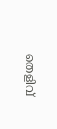തെളിവ്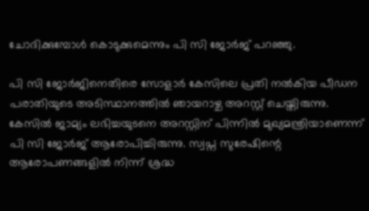ചോദിക്കുമ്പോൾ കൊടുക്കുമെന്നും പി സി ജോർജ് പറഞ്ഞു.

പി സി ജോർജിനെതിരെ സോളാർ കേസിലെ പ്രതി നൽകിയ പീഡന പരാതിയുടെ അടിസ്ഥാനത്തിൽ ഞായറാഴ്ച അറസ്റ്റ് ചെയ്തിരുന്നു. കേസിൽ ജാമ്യം ലഭിച്ചയുടനെ അറസ്റ്റിന് പിന്നിൽ മുഖ്യമന്ത്രിയാണെന്ന് പി സി ജോർജ് ആരോപിച്ചിരുന്നു. സ്വപ്ന സുരേഷിന്റെ ആരോപണങ്ങളിൽ നിന്ന് ശ്രദ്ധ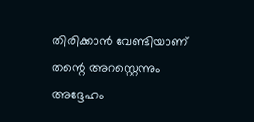തിരിക്കാൻ വേണ്ടിയാണ് തന്റെ അറസ്റ്റെന്നും അദ്ദേഹം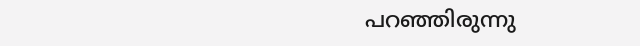പറഞ്ഞിരുന്നു